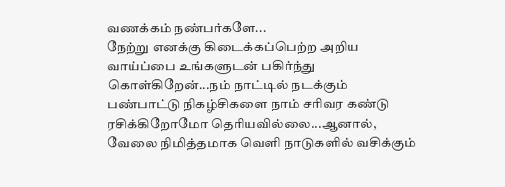வணக்கம் நண்பர்களே...
நேற்று எனக்கு கிடைக்கப்பெற்ற அறிய வாய்ப்பை உங்களுடன் பகிர்ந்து கொள்கிறேன்...நம் நாட்டில் நடக்கும் பண்பாட்டு நிகழ்சிகளை நாம் சரிவர கண்டு ரசிக்கிறோமோ தெரியவில்லை...ஆனால், வேலை நிமித்தமாக வெளி நாடுகளில் வசிக்கும்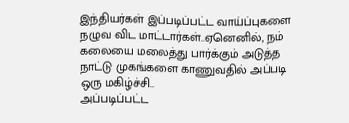இந்தியர்கள் இப்படிப்பட்ட வாய்ப்புகளை நழுவ விட மாட்டார்கள்..ஏனெனில், நம் கலையை மலைத்து பார்க்கும் அடுத்த நாட்டு முகங்களை காணுவதில் அப்படி ஒரு மகிழ்ச்சி..
அப்படிப்பட்ட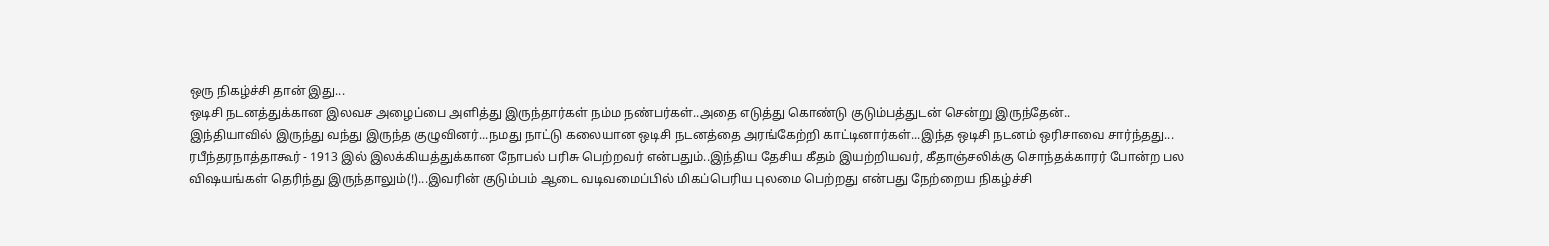ஒரு நிகழ்ச்சி தான் இது...
ஒடிசி நடனத்துக்கான இலவச அழைப்பை அளித்து இருந்தார்கள் நம்ம நண்பர்கள்..அதை எடுத்து கொண்டு குடும்பத்துடன் சென்று இருந்தேன்..
இந்தியாவில் இருந்து வந்து இருந்த குழுவினர்...நமது நாட்டு கலையான ஒடிசி நடனத்தை அரங்கேற்றி காட்டினார்கள்...இந்த ஒடிசி நடனம் ஒரிசாவை சார்ந்தது...
ரபீந்தரநாத்தாகூர் - 1913 இல் இலக்கியத்துக்கான நோபல் பரிசு பெற்றவர் என்பதும்..இந்திய தேசிய கீதம் இயற்றியவர், கீதாஞ்சலிக்கு சொந்தக்காரர் போன்ற பல விஷயங்கள் தெரிந்து இருந்தாலும்(!)...இவரின் குடும்பம் ஆடை வடிவமைப்பில் மிகப்பெரிய புலமை பெற்றது என்பது நேற்றைய நிகழ்ச்சி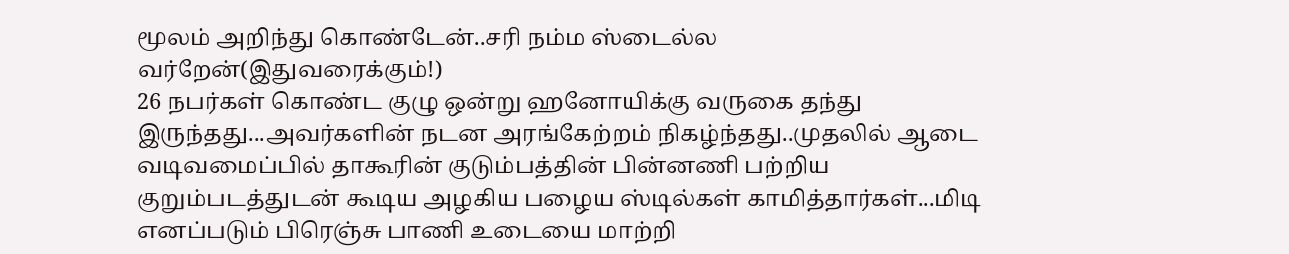மூலம் அறிந்து கொண்டேன்..சரி நம்ம ஸ்டைல்ல வர்றேன்(இதுவரைக்கும்!)
26 நபர்கள் கொண்ட குழு ஒன்று ஹனோயிக்கு வருகை தந்து இருந்தது...அவர்களின் நடன அரங்கேற்றம் நிகழ்ந்தது..முதலில் ஆடை வடிவமைப்பில் தாகூரின் குடும்பத்தின் பின்னணி பற்றிய குறும்படத்துடன் கூடிய அழகிய பழைய ஸ்டில்கள் காமித்தார்கள்...மிடி எனப்படும் பிரெஞ்சு பாணி உடையை மாற்றி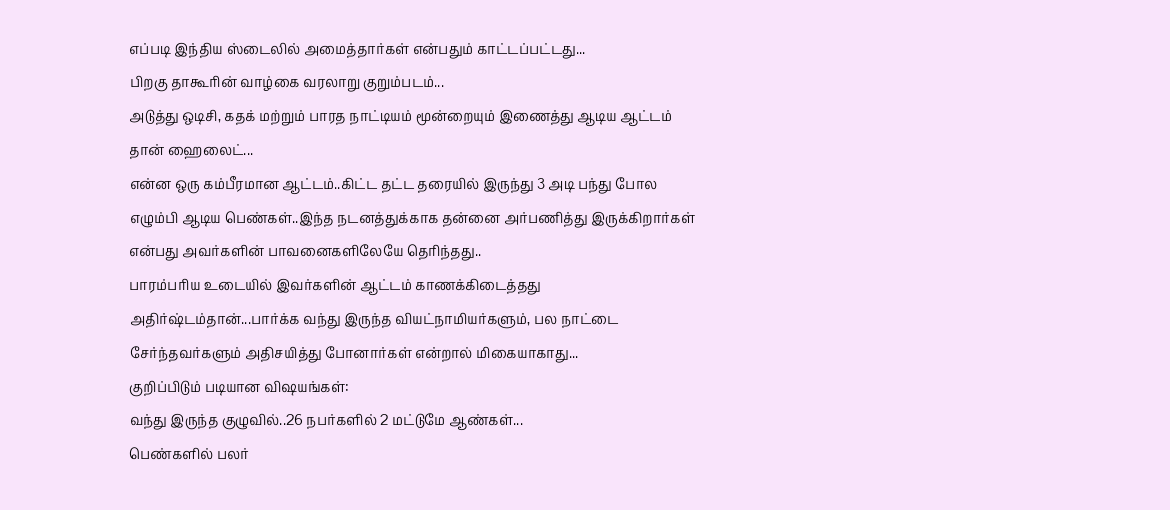எப்படி இந்திய ஸ்டைலில் அமைத்தார்கள் என்பதும் காட்டப்பட்டது...
பிறகு தாகூரின் வாழ்கை வரலாறு குறும்படம்...
அடுத்து ஒடிசி, கதக் மற்றும் பாரத நாட்டியம் மூன்றையும் இணைத்து ஆடிய ஆட்டம் தான் ஹைலைட்...
என்ன ஒரு கம்பீரமான ஆட்டம்..கிட்ட தட்ட தரையில் இருந்து 3 அடி பந்து போல எழும்பி ஆடிய பெண்கள்..இந்த நடனத்துக்காக தன்னை அர்பணித்து இருக்கிறார்கள் என்பது அவர்களின் பாவனைகளிலேயே தெரிந்தது..
பாரம்பரிய உடையில் இவர்களின் ஆட்டம் காணக்கிடைத்தது அதிர்ஷ்டம்தான்...பார்க்க வந்து இருந்த வியட்நாமியர்களும், பல நாட்டை சேர்ந்தவர்களும் அதிசயித்து போனார்கள் என்றால் மிகையாகாது...
குறிப்பிடும் படியான விஷயங்கள்:
வந்து இருந்த குழுவில்..26 நபர்களில் 2 மட்டுமே ஆண்கள்...
பெண்களில் பலர்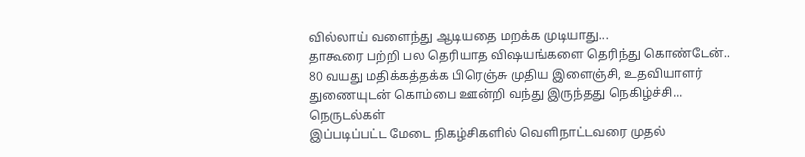வில்லாய் வளைந்து ஆடியதை மறக்க முடியாது...
தாகூரை பற்றி பல தெரியாத விஷயங்களை தெரிந்து கொண்டேன்..
80 வயது மதிக்கத்தக்க பிரெஞ்சு முதிய இளைஞ்சி, உதவியாளர் துணையுடன் கொம்பை ஊன்றி வந்து இருந்தது நெகிழ்ச்சி...
நெருடல்கள்
இப்படிப்பட்ட மேடை நிகழ்சிகளில் வெளிநாட்டவரை முதல்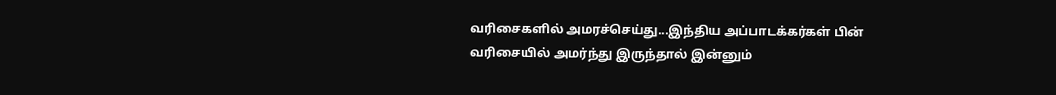வரிசைகளில் அமரச்செய்து...இந்திய அப்பாடக்கர்கள் பின் வரிசையில் அமர்ந்து இருந்தால் இன்னும்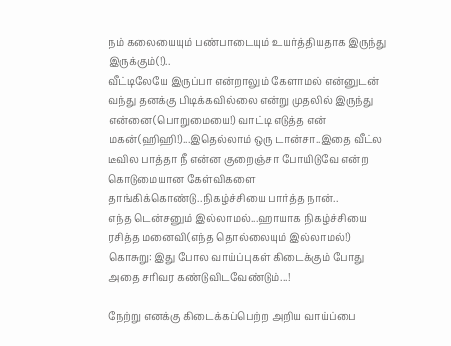நம் கலையையும் பண்பாடையும் உயர்த்தியதாக இருந்து இருக்கும்(!)..
வீட்டிலேயே இருப்பா என்றாலும் கேளாமல் என்னுடன் வந்து தனக்கு பிடிக்கவில்லை என்று முதலில் இருந்து என்னை(பொறுமையை!) வாட்டி எடுத்த என் மகன்(ஹிஹி!)...இதெல்லாம் ஒரு டான்சா..இதை வீட்ல டீவில பாத்தா நீ என்ன குறைஞ்சா போயிடுவே என்ற கொடுமையான கேள்விகளை தாங்கிக்கொண்டு..நிகழ்ச்சியை பார்த்த நான்..
எந்த டென்சனும் இல்லாமல்...ஹாயாக நிகழ்ச்சியை ரசித்த மனைவி(எந்த தொல்லையும் இல்லாமல்!)
கொசுறு: இது போல வாய்ப்புகள் கிடைக்கும் போது அதை சரிவர கண்டுவிடவேண்டும்...!

நேற்று எனக்கு கிடைக்கப்பெற்ற அறிய வாய்ப்பை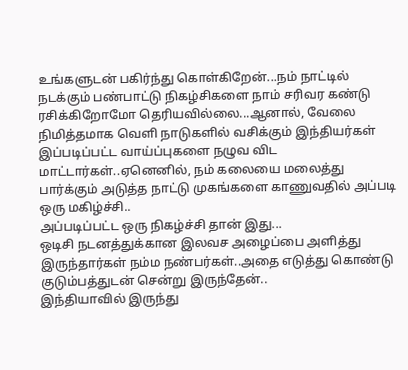உங்களுடன் பகிர்ந்து கொள்கிறேன்...நம் நாட்டில் நடக்கும் பண்பாட்டு நிகழ்சிகளை நாம் சரிவர கண்டு ரசிக்கிறோமோ தெரியவில்லை...ஆனால், வேலை நிமித்தமாக வெளி நாடுகளில் வசிக்கும் இந்தியர்கள் இப்படிப்பட்ட வாய்ப்புகளை நழுவ விட மாட்டார்கள்..ஏனெனில், நம் கலையை மலைத்து பார்க்கும் அடுத்த நாட்டு முகங்களை காணுவதில் அப்படி ஒரு மகிழ்ச்சி..
அப்படிப்பட்ட ஒரு நிகழ்ச்சி தான் இது...
ஒடிசி நடனத்துக்கான இலவச அழைப்பை அளித்து இருந்தார்கள் நம்ம நண்பர்கள்..அதை எடுத்து கொண்டு குடும்பத்துடன் சென்று இருந்தேன்..
இந்தியாவில் இருந்து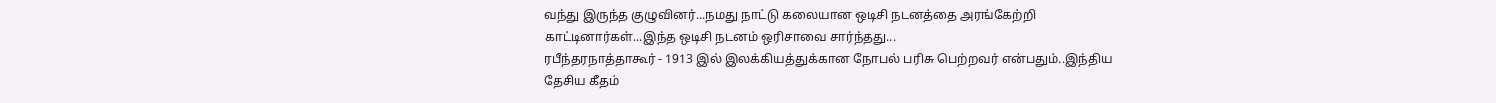வந்து இருந்த குழுவினர்...நமது நாட்டு கலையான ஒடிசி நடனத்தை அரங்கேற்றி காட்டினார்கள்...இந்த ஒடிசி நடனம் ஒரிசாவை சார்ந்தது...
ரபீந்தரநாத்தாகூர் - 1913 இல் இலக்கியத்துக்கான நோபல் பரிசு பெற்றவர் என்பதும்..இந்திய தேசிய கீதம்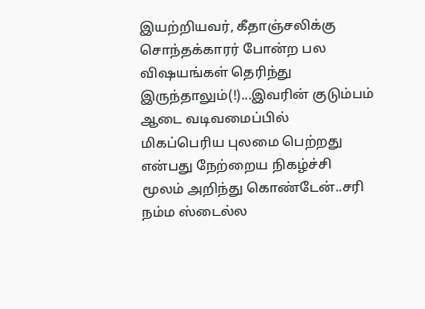இயற்றியவர், கீதாஞ்சலிக்கு சொந்தக்காரர் போன்ற பல விஷயங்கள் தெரிந்து இருந்தாலும்(!)...இவரின் குடும்பம் ஆடை வடிவமைப்பில் மிகப்பெரிய புலமை பெற்றது என்பது நேற்றைய நிகழ்ச்சி மூலம் அறிந்து கொண்டேன்..சரி நம்ம ஸ்டைல்ல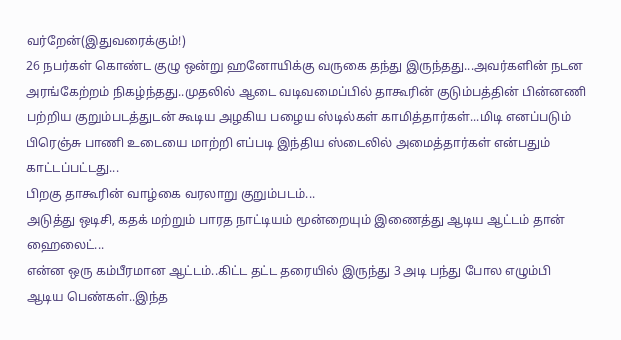வர்றேன்(இதுவரைக்கும்!)
26 நபர்கள் கொண்ட குழு ஒன்று ஹனோயிக்கு வருகை தந்து இருந்தது...அவர்களின் நடன அரங்கேற்றம் நிகழ்ந்தது..முதலில் ஆடை வடிவமைப்பில் தாகூரின் குடும்பத்தின் பின்னணி பற்றிய குறும்படத்துடன் கூடிய அழகிய பழைய ஸ்டில்கள் காமித்தார்கள்...மிடி எனப்படும் பிரெஞ்சு பாணி உடையை மாற்றி எப்படி இந்திய ஸ்டைலில் அமைத்தார்கள் என்பதும் காட்டப்பட்டது...
பிறகு தாகூரின் வாழ்கை வரலாறு குறும்படம்...
அடுத்து ஒடிசி, கதக் மற்றும் பாரத நாட்டியம் மூன்றையும் இணைத்து ஆடிய ஆட்டம் தான் ஹைலைட்...
என்ன ஒரு கம்பீரமான ஆட்டம்..கிட்ட தட்ட தரையில் இருந்து 3 அடி பந்து போல எழும்பி ஆடிய பெண்கள்..இந்த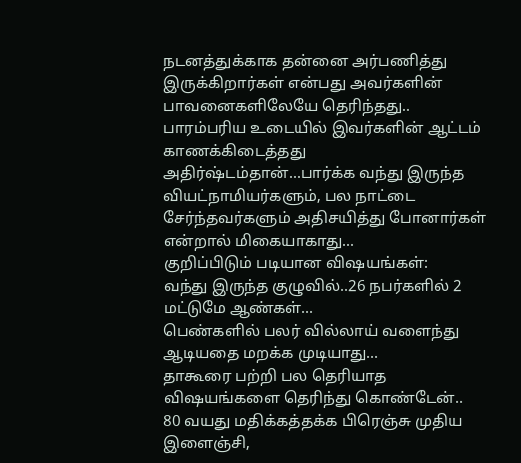நடனத்துக்காக தன்னை அர்பணித்து இருக்கிறார்கள் என்பது அவர்களின் பாவனைகளிலேயே தெரிந்தது..
பாரம்பரிய உடையில் இவர்களின் ஆட்டம் காணக்கிடைத்தது அதிர்ஷ்டம்தான்...பார்க்க வந்து இருந்த வியட்நாமியர்களும், பல நாட்டை சேர்ந்தவர்களும் அதிசயித்து போனார்கள் என்றால் மிகையாகாது...
குறிப்பிடும் படியான விஷயங்கள்:
வந்து இருந்த குழுவில்..26 நபர்களில் 2 மட்டுமே ஆண்கள்...
பெண்களில் பலர் வில்லாய் வளைந்து ஆடியதை மறக்க முடியாது...
தாகூரை பற்றி பல தெரியாத விஷயங்களை தெரிந்து கொண்டேன்..
80 வயது மதிக்கத்தக்க பிரெஞ்சு முதிய இளைஞ்சி,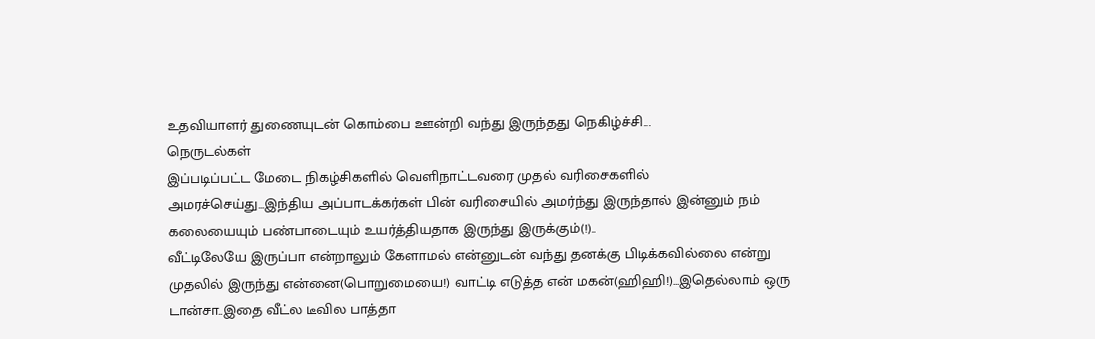உதவியாளர் துணையுடன் கொம்பை ஊன்றி வந்து இருந்தது நெகிழ்ச்சி...
நெருடல்கள்
இப்படிப்பட்ட மேடை நிகழ்சிகளில் வெளிநாட்டவரை முதல் வரிசைகளில் அமரச்செய்து...இந்திய அப்பாடக்கர்கள் பின் வரிசையில் அமர்ந்து இருந்தால் இன்னும் நம் கலையையும் பண்பாடையும் உயர்த்தியதாக இருந்து இருக்கும்(!)..
வீட்டிலேயே இருப்பா என்றாலும் கேளாமல் என்னுடன் வந்து தனக்கு பிடிக்கவில்லை என்று முதலில் இருந்து என்னை(பொறுமையை!) வாட்டி எடுத்த என் மகன்(ஹிஹி!)...இதெல்லாம் ஒரு டான்சா..இதை வீட்ல டீவில பாத்தா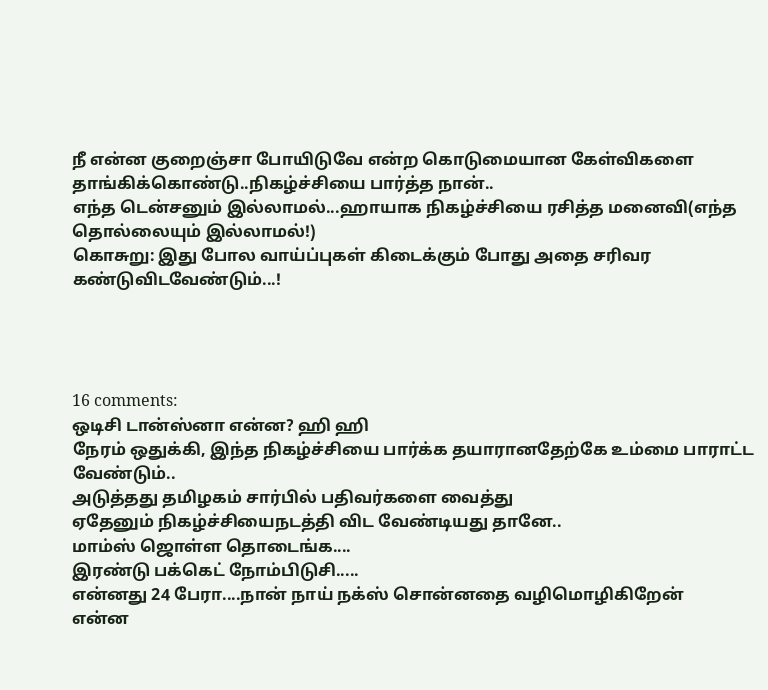நீ என்ன குறைஞ்சா போயிடுவே என்ற கொடுமையான கேள்விகளை தாங்கிக்கொண்டு..நிகழ்ச்சியை பார்த்த நான்..
எந்த டென்சனும் இல்லாமல்...ஹாயாக நிகழ்ச்சியை ரசித்த மனைவி(எந்த தொல்லையும் இல்லாமல்!)
கொசுறு: இது போல வாய்ப்புகள் கிடைக்கும் போது அதை சரிவர கண்டுவிடவேண்டும்...!




16 comments:
ஒடிசி டான்ஸ்னா என்ன? ஹி ஹி
நேரம் ஒதுக்கி, இந்த நிகழ்ச்சியை பார்க்க தயாரானதேற்கே உம்மை பாராட்ட வேண்டும்..
அடுத்தது தமிழகம் சார்பில் பதிவர்களை வைத்து
ஏதேனும் நிகழ்ச்சியைநடத்தி விட வேண்டியது தானே..
மாம்ஸ் ஜொள்ள தொடைங்க....
இரண்டு பக்கெட் நோம்பிடுசி.....
என்னது 24 பேரா....நான் நாய் நக்ஸ் சொன்னதை வழிமொழிகிறேன்
என்ன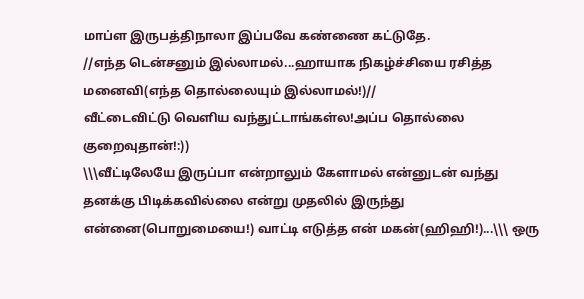மாப்ள இருபத்திநாலா இப்பவே கண்ணை கட்டுதே.
//எந்த டென்சனும் இல்லாமல்...ஹாயாக நிகழ்ச்சியை ரசித்த மனைவி(எந்த தொல்லையும் இல்லாமல்!)//
வீட்டைவிட்டு வெளிய வந்துட்டாங்கள்ல!அப்ப தொல்லை குறைவுதான்!:))
\\\வீட்டிலேயே இருப்பா என்றாலும் கேளாமல் என்னுடன் வந்து தனக்கு பிடிக்கவில்லை என்று முதலில் இருந்து என்னை(பொறுமையை!) வாட்டி எடுத்த என் மகன்(ஹிஹி!)...\\\ ஒரு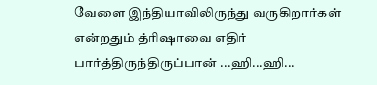வேளை இந்தியாவிலிருந்து வருகிறார்கள் என்றதும் த்ரிஷாவை எதிர் பார்த்திருந்திருப்பான் ...ஹி...ஹி...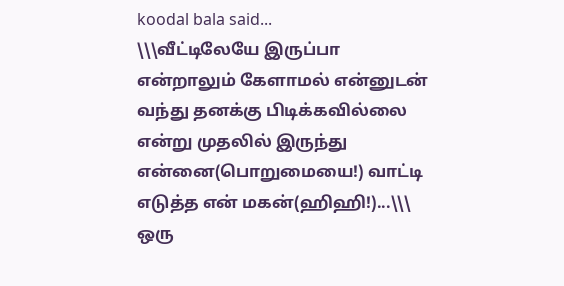koodal bala said...
\\\வீட்டிலேயே இருப்பா என்றாலும் கேளாமல் என்னுடன் வந்து தனக்கு பிடிக்கவில்லை என்று முதலில் இருந்து என்னை(பொறுமையை!) வாட்டி எடுத்த என் மகன்(ஹிஹி!)...\\\ ஒரு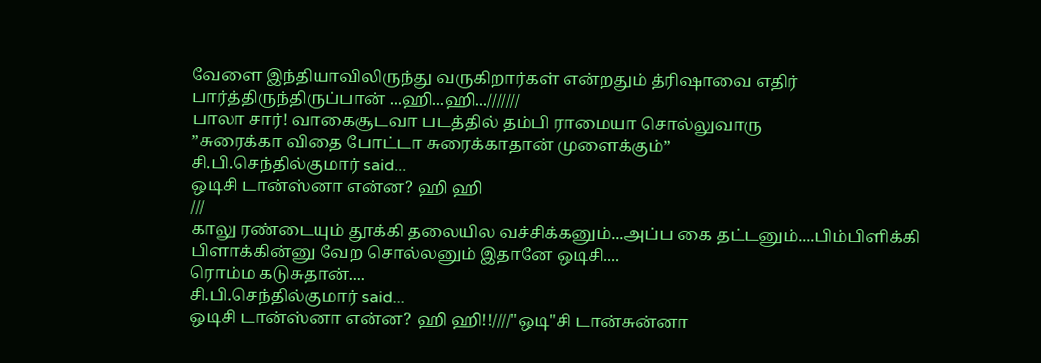வேளை இந்தியாவிலிருந்து வருகிறார்கள் என்றதும் த்ரிஷாவை எதிர் பார்த்திருந்திருப்பான் ...ஹி...ஹி...///////
பாலா சார்! வாகைசூடவா படத்தில் தம்பி ராமையா சொல்லுவாரு
”சுரைக்கா விதை போட்டா சுரைக்காதான் முளைக்கும்”
சி.பி.செந்தில்குமார் said...
ஒடிசி டான்ஸ்னா என்ன? ஹி ஹி
///
காலு ரண்டையும் தூக்கி தலையில வச்சிக்கனும்...அப்ப கை தட்டனும்....பிம்பிளிக்கி பிளாக்கின்னு வேற சொல்லனும் இதானே ஒடிசி....
ரொம்ம கடுசுதான்....
சி.பி.செந்தில்குமார் said...
ஒடிசி டான்ஸ்னா என்ன? ஹி ஹி!!////"ஒடி"சி டான்சுன்னா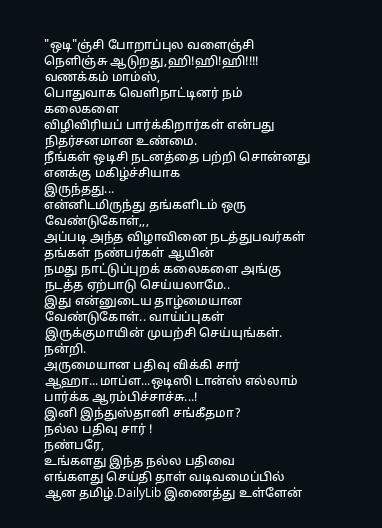"ஒடி"ஞ்சி போறாப்புல வளைஞ்சி நெளிஞ்சு ஆடுறது,ஹி!ஹி!ஹி!!!!
வணக்கம் மாம்ஸ்,
பொதுவாக வெளிநாட்டினர் நம் கலைகளை
விழிவிரியப் பார்க்கிறார்கள் என்பது நிதர்சனமான உண்மை.
நீங்கள் ஒடிசி நடனத்தை பற்றி சொன்னது எனக்கு மகிழ்ச்சியாக
இருந்தது...
என்னிடமிருந்து தங்களிடம் ஒரு வேண்டுகோள்,,,
அப்படி அந்த விழாவினை நடத்துபவர்கள் தங்கள் நண்பர்கள் ஆயின்
நமது நாட்டுப்புறக் கலைகளை அங்கு நடத்த ஏற்பாடு செய்யலாமே..
இது என்னுடைய தாழ்மையான வேண்டுகோள்.. வாய்ப்புகள்
இருக்குமாயின் முயற்சி செய்யுங்கள்.
நன்றி.
அருமையான பதிவு விக்கி சார்
ஆஹா...மாப்ள...ஒடிஸி டான்ஸ் எல்லாம் பார்க்க ஆரம்பிச்சாச்சு...!
இனி இந்துஸ்தானி சங்கீதமா?
நல்ல பதிவு சார் !
நண்பரே,
உங்களது இந்த நல்ல பதிவை
எங்களது செய்தி தாள் வடிவமைப்பில் ஆன தமிழ்.DailyLib இணைத்து உள்ளேன்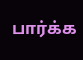பார்க்க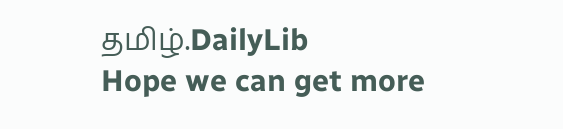தமிழ்.DailyLib
Hope we can get more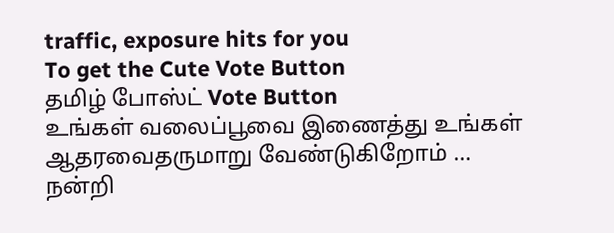traffic, exposure hits for you
To get the Cute Vote Button
தமிழ் போஸ்ட் Vote Button
உங்கள் வலைப்பூவை இணைத்து உங்கள் ஆதரவைதருமாறு வேண்டுகிறோம் …
நன்றி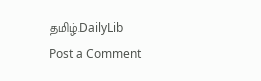தமிழ்.DailyLib
Post a Comment